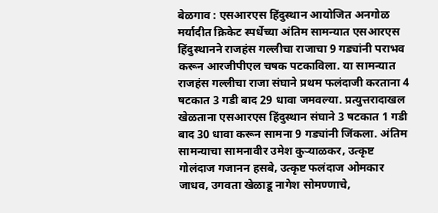बेळगाव : एसआरएस हिंदुस्थान आयोजित अनगोळ मर्यादीत क्रिकेट स्पर्धेच्या अंतिम सामन्यात एसआरएस हिंदुस्थानने राजहंस गल्लीचा राजाचा 9 गड्यांनी पराभव करून आरजीपीएल चषक पटकाविला. या सामन्यात राजहंस गल्लीचा राजा संघाने प्रथम फलंदाजी करताना 4 षटकात 3 गडी बाद 29 धावा जमवल्या. प्रत्युत्तरादाखल खेळताना एसआरएस हिंदुस्थान संघाने 3 षटकात 1 गडी बाद 30 धावा करून सामना 9 गड्यांनी जिंकला. अंतिम सामन्याचा सामनावीर उमेश कुऱ्याळकर, उत्कृष्ट गोलंदाज गजानन हसबे, उत्कृष्ट फलंदाज ओमकार जाधव, उगवता खेळाडू नागेश सोमण्णाचे,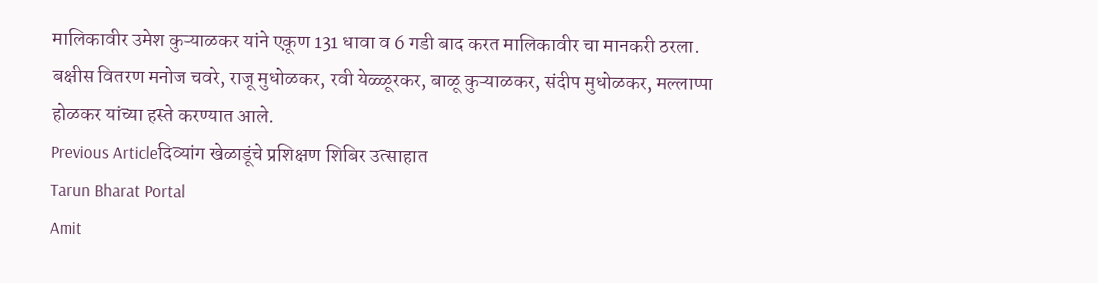मालिकावीर उमेश कुऱ्याळकर यांने एकूण 131 धावा व 6 गडी बाद करत मालिकावीर चा मानकरी ठरला. बक्षीस वितरण मनोज चवरे, राजू मुधोळकर, रवी येळ्ळूरकर, बाळू कुऱ्याळकर, संदीप मुधोळकर, मल्लाप्पा होळकर यांच्या हस्ते करण्यात आले.
Previous Articleदिव्यांग खेळाडूंचे प्रशिक्षण शिबिर उत्साहात
Tarun Bharat Portal
Amit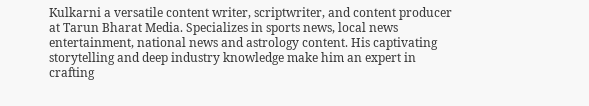Kulkarni a versatile content writer, scriptwriter, and content producer at Tarun Bharat Media. Specializes in sports news, local news entertainment, national news and astrology content. His captivating storytelling and deep industry knowledge make him an expert in crafting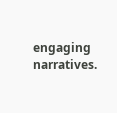engaging narratives.